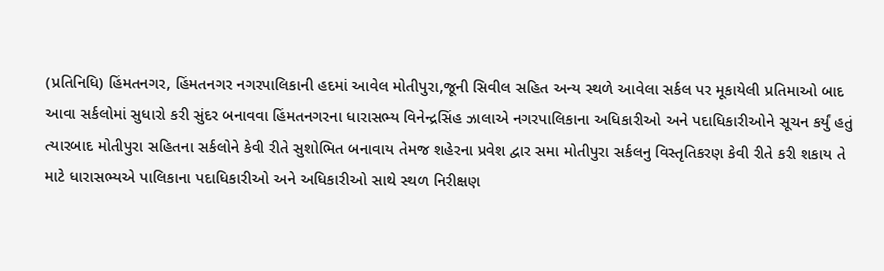(પ્રતિનિધિ) હિંમતનગર, હિંમતનગર નગરપાલિકાની હદમાં આવેલ મોતીપુરા,જૂની સિવીલ સહિત અન્ય સ્થળે આવેલા સર્કલ પર મૂકાયેલી પ્રતિમાઓ બાદ આવા સર્કલોમાં સુધારો કરી સુંદર બનાવવા હિંમતનગરના ધારાસભ્ય વિનેન્દ્રસિંહ ઝાલાએ નગરપાલિકાના અધિકારીઓ અને પદાધિકારીઓને સૂચન કર્યું હતું
ત્યારબાદ મોતીપુરા સહિતના સર્કલોને કેવી રીતે સુશોભિત બનાવાય તેમજ શહેરના પ્રવેશ દ્વાર સમા મોતીપુરા સર્કલનુ વિસ્તૃતિકરણ કેવી રીતે કરી શકાય તે માટે ધારાસભ્યએ પાલિકાના પદાધિકારીઓ અને અધિકારીઓ સાથે સ્થળ નિરીક્ષણ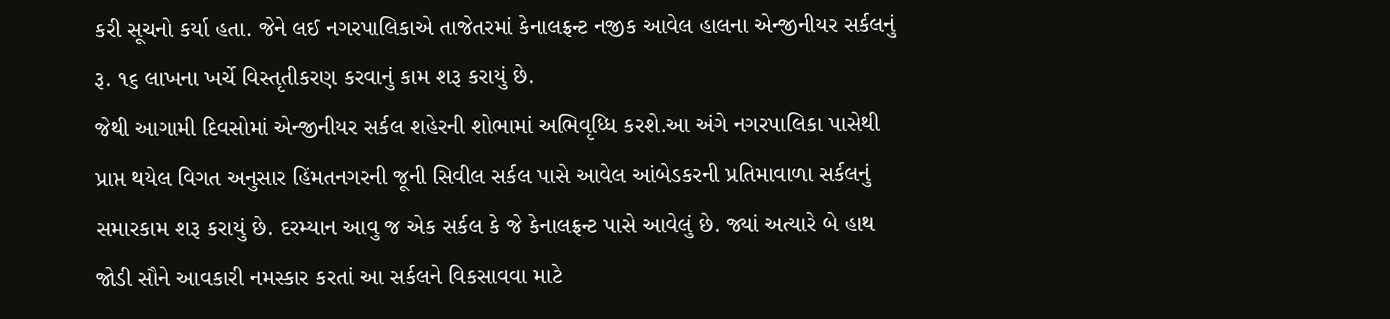કરી સૂચનો કર્યા હતા. જેને લઈ નગરપાલિકાએ તાજેતરમાં કેનાલફ્રન્ટ નજીક આવેલ હાલના એન્જીનીયર સર્કલનું રૂ. ૧૬ લાખના ખર્ચે વિસ્તૃતીકરણ કરવાનું કામ શરૂ કરાયું છે.
જેથી આગામી દિવસોમાં એન્જીનીયર સર્કલ શહેરની શોભામાં અભિવૃધ્ધિ કરશે.આ અંગે નગરપાલિકા પાસેથી પ્રાપ્ત થયેલ વિગત અનુસાર હિંમતનગરની જૂની સિવીલ સર્કલ પાસે આવેલ આંબેડકરની પ્રતિમાવાળા સર્કલનું સમારકામ શરૂ કરાયું છે. દરમ્યાન આવુ જ એક સર્કલ કે જે કેનાલફ્રન્ટ પાસે આવેલું છે. જ્યાં અત્યારે બે હાથ જોડી સૌને આવકારી નમસ્કાર કરતાં આ સર્કલને વિકસાવવા માટે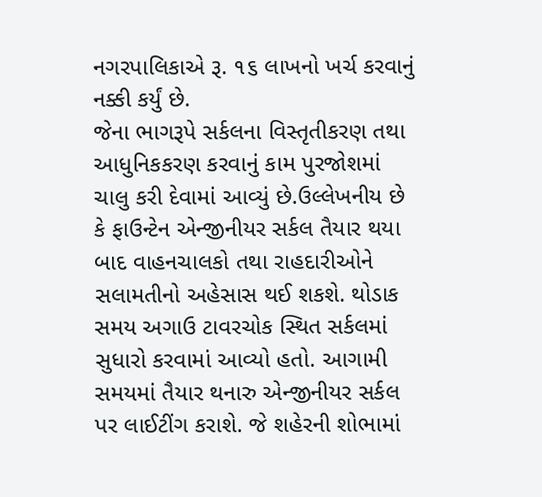નગરપાલિકાએ રૂ. ૧૬ લાખનો ખર્ચ કરવાનું નક્કી કર્યું છે.
જેના ભાગરૂપે સર્કલના વિસ્તૃતીકરણ તથા આધુનિકકરણ કરવાનું કામ પુરજોશમાં ચાલુ કરી દેવામાં આવ્યું છે.ઉલ્લેખનીય છે કે ફાઉન્ટેન એન્જીનીયર સર્કલ તૈયાર થયા બાદ વાહનચાલકો તથા રાહદારીઓને સલામતીનો અહેસાસ થઈ શકશે. થોડાક સમય અગાઉ ટાવરચોક સ્થિત સર્કલમાં સુધારો કરવામાં આવ્યો હતો. આગામી સમયમાં તૈયાર થનારુ એન્જીનીયર સર્કલ પર લાઈટીંગ કરાશે. જે શહેરની શોભામાં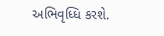અભિવૃધ્ધિ કરશે.